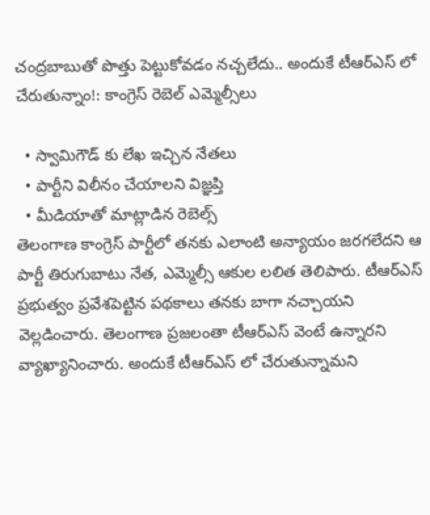చంద్రబాబుతో పొత్తు పెట్టుకోవడం నచ్చలేదు.. అందుకే టీఆర్ఎస్ లో చేరుతున్నాం!: కాంగ్రెస్ రెబెల్ ఎమ్మెల్సీలు

  • స్వామిగౌడ్ కు లేఖ ఇచ్చిన నేతలు
  • పార్టీని విలీనం చేయాలని విజ్ఞప్తి
  • మీడియాతో మాట్లాడిన రెబెల్స్
తెలంగాణ కాంగ్రెస్ పార్టీలో తనకు ఎలాంటి అన్యాయం జరగలేదని ఆ పార్టీ తిరుగుబాటు నేత, ఎమ్మెల్సీ ఆకుల లలిత తెలిపారు. టీఆర్ఎస్ ప్రభుత్వం ప్రవేశపెట్టిన పథకాలు తనకు బాగా నచ్చాయని వెల్లడించారు. తెలంగాణ ప్రజలంతా టీఆర్ఎస్ వెంటే ఉన్నారని వ్యాఖ్యానించారు. అందుకే టీఆర్ఎస్ లో చేరుతున్నామని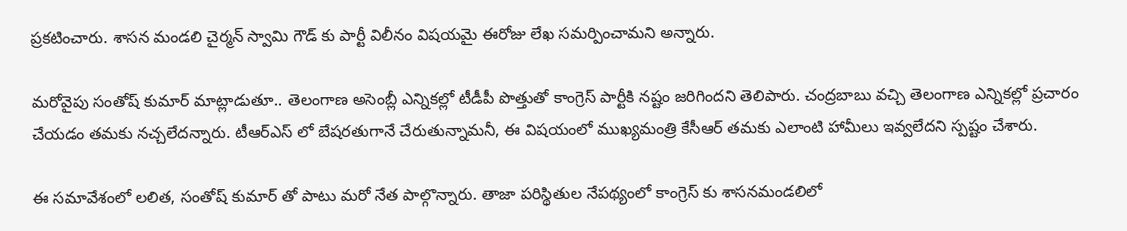ప్రకటించారు. శాసన మండలి చైర్మన్ స్వామి గౌడ్ కు పార్టీ విలీనం విషయమై ఈరోజు లేఖ సమర్పించామని అన్నారు.

మరోవైపు సంతోష్ కుమార్ మాట్లాడుతూ.. తెలంగాణ అసెంబ్లీ ఎన్నికల్లో టీడీపీ పొత్తుతో కాంగ్రెస్ పార్టీకి నష్టం జరిగిందని తెలిపారు. చంద్రబాబు వచ్చి తెలంగాణ ఎన్నికల్లో ప్రచారం చేయడం తమకు నచ్చలేదన్నారు. టీఆర్ఎస్ లో బేషరతుగానే చేరుతున్నామనీ, ఈ విషయంలో ముఖ్యమంత్రి కేసీఆర్ తమకు ఎలాంటి హామీలు ఇవ్వలేదని స్పష్టం చేశారు.

ఈ సమావేశంలో లలిత, సంతోష్ కుమార్ తో పాటు మరో నేత పాల్గొన్నారు. తాజా పరిస్థితుల నేపథ్యంలో కాంగ్రెస్ కు శాసనమండలిలో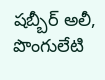షబ్బీర్ అలీ, పొంగులేటి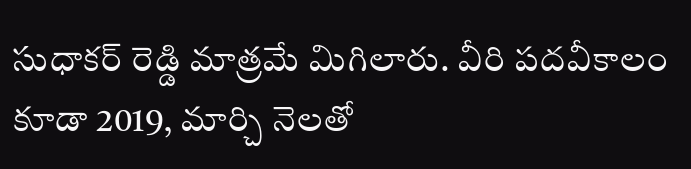సుధాకర్ రెడ్డి మాత్రమే మిగిలారు. వీరి పదవీకాలం కూడా 2019, మార్చి నెలతో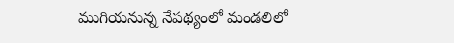ముగియనున్న నేపథ్యంలో మండలిలో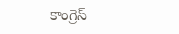కాంగ్రెస్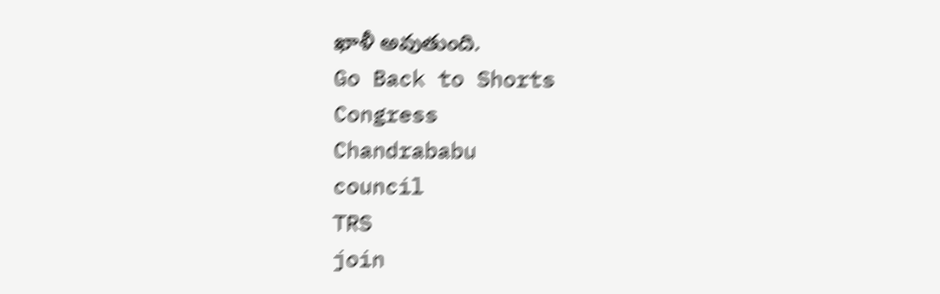ఖాళీ అవుతుంది.
Go Back to Shorts
Congress
Chandrababu
council
TRS
join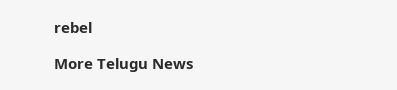rebel

More Telugu News